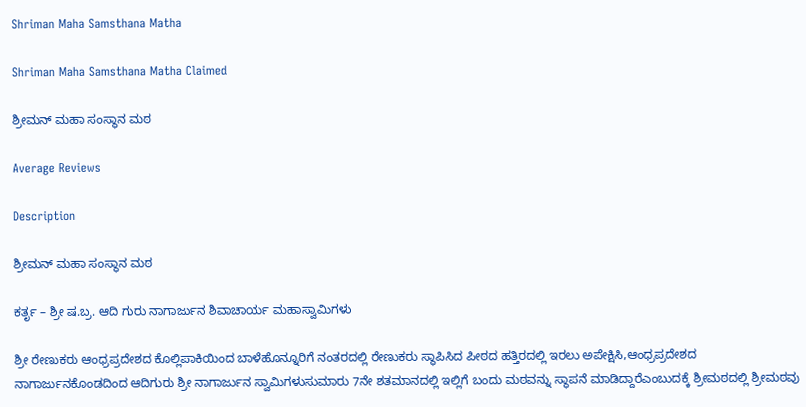Shriman Maha Samsthana Matha

Shriman Maha Samsthana Matha Claimed

ಶ್ರೀಮನ್ ಮಹಾ ಸಂಸ್ಥಾನ ಮಠ

Average Reviews

Description

ಶ್ರೀಮನ್ ಮಹಾ ಸಂಸ್ಥಾನ ಮಠ

ಕರ್ತೃ – ಶ್ರೀ ಷ.ಬ್ರ. ಆದಿ ಗುರು ನಾಗಾರ್ಜುನ ಶಿವಾಚಾರ್ಯ ಮಹಾಸ್ವಾಮಿಗಳು

ಶ್ರೀ ರೇಣುಕರು ಆಂಧ್ರಪ್ರದೇಶದ ಕೊಲ್ಲಿಪಾಕಿಯಿಂದ ಬಾಳೆಹೊನ್ನೂರಿಗೆ ನಂತರದಲ್ಲಿ ರೇಣುಕರು ಸ್ಥಾಪಿಸಿದ ಪೀಠದ ಹತ್ತಿರದಲ್ಲಿ ಇರಲು ಅಪೇಕ್ಷಿಸಿ,ಆಂಧ್ರಪ್ರದೇಶದ ನಾಗಾರ್ಜುನಕೊಂಡದಿಂದ ಆದಿಗುರು ಶ್ರೀ ನಾಗಾರ್ಜುನ ಸ್ವಾಮಿಗಳುಸುಮಾರು 7ನೇ ಶತಮಾನದಲ್ಲಿ ಇಲ್ಲಿಗೆ ಬಂದು ಮಠವನ್ನು ಸ್ಥಾಪನೆ ಮಾಡಿದ್ದಾರೆಎಂಬುದಕ್ಕೆ ಶ್ರೀಮಠದಲ್ಲಿ ಶ್ರೀಮಠವು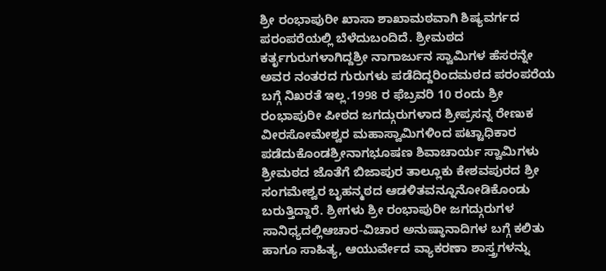ಶ್ರೀ ರಂಭಾಪುರೀ ಖಾಸಾ ಶಾಖಾಮಠವಾಗಿ ಶಿಷ್ಯವರ್ಗದ ಪರಂಪರೆಯಲ್ಲಿ ಬೆಳೆದುಬಂದಿದೆ. ಶ್ರೀಮಠದ ಕರ್ತೃಗುರುಗಳಾಗಿದ್ದಶ್ರೀ ನಾಗಾರ್ಜುನ ಸ್ವಾಮಿಗಳ ಹೆಸರನ್ನೇ ಅವರ ನಂತರದ ಗುರುಗಳು ಪಡೆದಿದ್ದರಿಂದಮಠದ ಪರಂಪರೆಯ ಬಗ್ಗೆ ನಿಖರತೆ ಇಲ್ಲ.1998 ರ ಫೆಬ್ರವರಿ 10 ರಂದು ಶ್ರೀ ರಂಭಾಪುರೀ ಪೀಠದ ಜಗದ್ಗುರುಗಳಾದ ಶ್ರೀಪ್ರಸನ್ನ ರೇಣುಕ ವೀರಸೋಮೇಶ್ವರ ಮಹಾಸ್ವಾಮಿಗಳಿಂದ ಪಟ್ಟಾಧಿಕಾರ ಪಡೆದುಕೊಂಡಶ್ರೀನಾಗಭೂಷಣ ಶಿವಾಚಾರ್ಯ ಸ್ವಾಮಿಗಳು ಶ್ರೀಮಠದ ಜೊತೆಗೆ ಬಿಜಾಪುರ ತಾಲ್ಲೂಕು ಕೇಶವಪುರದ ಶ್ರೀ ಸಂಗಮೇಶ್ವರ ಬೃಹನ್ಮಠದ ಆಡಳಿತವನ್ನೂನೋಡಿಕೊಂಡು ಬರುತ್ತಿದ್ದಾರೆ. ಶ್ರೀಗಳು ಶ್ರೀ ರಂಭಾಪುರೀ ಜಗದ್ಗುರುಗಳ ಸಾನಿಧ್ಯದಲ್ಲಿಆಚಾರ-ವಿಚಾರ ಅನುಷ್ಠಾನಾದಿಗಳ ಬಗ್ಗೆ ಕಲಿತು ಹಾಗೂ ಸಾಹಿತ್ಯ, ಆಯುರ್ವೇದ ವ್ಯಾಕರಣಾ ಶಾಸ್ತ್ರಗಳನ್ನು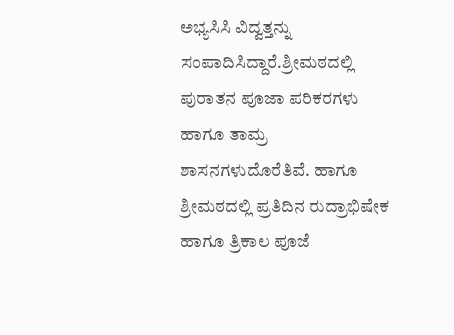ಅಭ್ಯಸಿಸಿ ವಿದ್ವತ್ತನ್ನು ಸಂಪಾದಿಸಿದ್ದಾರೆ.ಶ್ರೀಮಠದಲ್ಲಿ ಪುರಾತನ ಪೂಜಾ ಪರಿಕರಗಳು ಹಾಗೂ ತಾಮ್ರ ಶಾಸನಗಳುದೊರೆತಿವೆ. ಹಾಗೂ ಶ್ರೀಮಠದಲ್ಲಿ ಪ್ರತಿದಿನ ರುದ್ರಾಭಿಷೇಕ ಹಾಗೂ ತ್ರಿಕಾಲ ಪೂಜೆ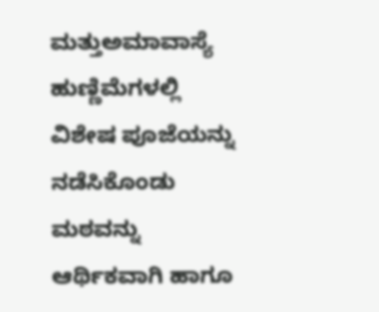ಮತ್ತುಅಮಾವಾಸ್ಯೆ ಹುಣ್ಣಿಮೆಗಳಲ್ಲಿ ವಿಶೇಷ ಪೂಜೆಯನ್ನು ನಡೆಸಿಕೊಂಡು ಮಠವನ್ನು ಆರ್ಥಿಕವಾಗಿ ಹಾಗೂ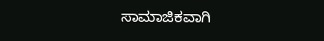ಸಾಮಾಜಿಕವಾಗಿ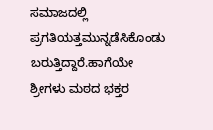ಸಮಾಜದಲ್ಲಿ ಪ್ರಗತಿಯತ್ತಮುನ್ನಡೆಸಿಕೊಂಡು ಬರುತ್ತಿದ್ದಾರೆ.ಹಾಗೆಯೇ ಶ್ರೀಗಳು ಮಠದ ಭಕ್ತರ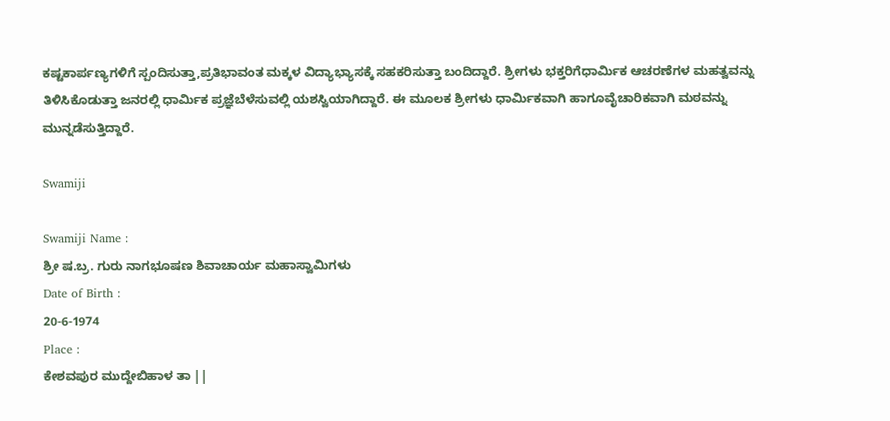ಕಷ್ಟಕಾರ್ಪಣ್ಯಗಳಿಗೆ ಸ್ಪಂದಿಸುತ್ತಾ,ಪ್ರತಿಭಾವಂತ ಮಕ್ಕಳ ವಿದ್ಯಾಭ್ಯಾಸಕ್ಕೆ ಸಹಕರಿಸುತ್ತಾ ಬಂದಿದ್ದಾರೆ. ಶ್ರೀಗಳು ಭಕ್ತರಿಗೆಧಾರ್ಮಿಕ ಆಚರಣೆಗಳ ಮಹತ್ವವನ್ನು ತಿಳಿಸಿಕೊಡುತ್ತಾ ಜನರಲ್ಲಿ ಧಾರ್ಮಿಕ ಪ್ರಜ್ಞೆಬೆಳೆಸುವಲ್ಲಿ ಯಶಸ್ವಿಯಾಗಿದ್ದಾರೆ. ಈ ಮೂಲಕ ಶ್ರೀಗಳು ಧಾರ್ಮಿಕವಾಗಿ ಹಾಗೂವೈಚಾರಿಕವಾಗಿ ಮಠವನ್ನು ಮುನ್ನಡೆಸುತ್ತಿದ್ದಾರೆ.

Swamiji

Swamiji Name :
ಶ್ರೀ ಷ.ಬ್ರ. ಗುರು ನಾಗಭೂಷಣ ಶಿವಾಚಾರ್ಯ ಮಹಾಸ್ವಾಮಿಗಳು
Date of Birth :
20-6-1974
Place :
ಕೇಶವಪುರ ಮುದ್ದೇಬಿಹಾಳ ತಾ ||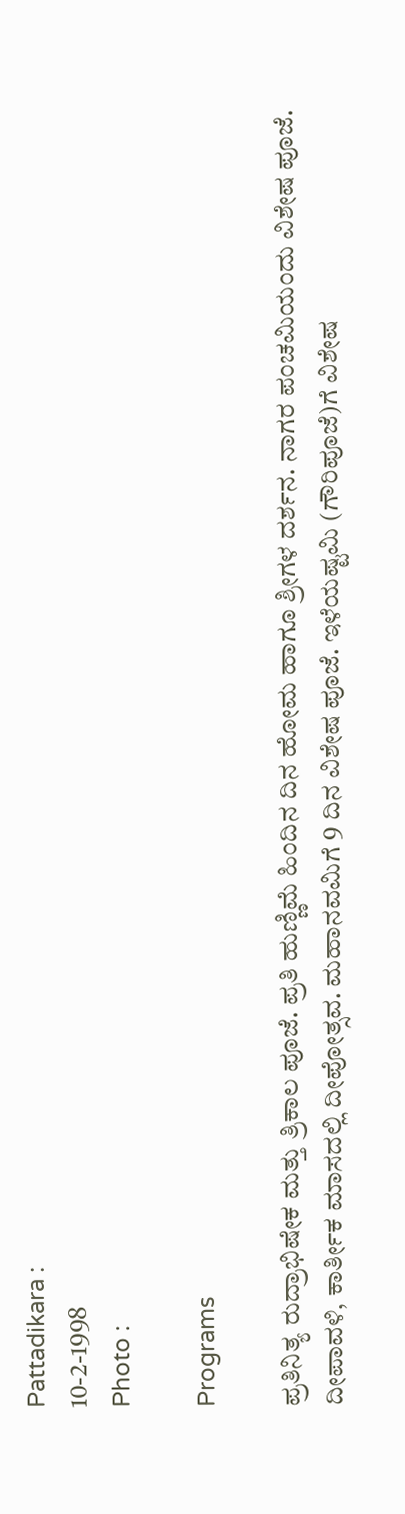Pattadikara :
10-2-1998
Photo :

Programs

ಪ್ರತಿನಿತ್ಯ ರುದ್ರಾಭಿಷೇಕ ಮತ್ತು ತ್ರಿಕಾಲ ಪೂಜೆ. ಪ್ರತಿ ಹುಣ್ಣಿಮೆ ಹಿಂದಿನ ದಿನ ಹೋಮ ಹಾಗೂ ಶ್ರೀಗಳ ದರ್ಶನ. ನಾಗರ ಪಂಚಮಿಯಂದು ವಿಶೇಷ ಪೂಜೆ. ದೀಪಾವಳಿ, ಕಾರ್ತೀಕ ಮಾಸದಲ್ಲಿ ದೀಪೋತ್ಸವ. ಮಹಾನವಮಿಗೆ 9 ದಿನ ವಿಶೇಷ ಪೂಜೆ. ಇಳೆಯಷ್ಟಮಿ (ಗೌರಿಪೂಜೆ)ಗೆ ವಿಶೇಷ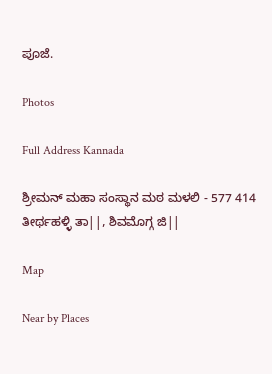ಪೂಜೆ.

Photos

Full Address Kannada

ಶ್ರೀಮನ್ ಮಹಾ ಸಂಸ್ಥಾನ ಮಠ ಮಳಲಿ - 577 414 ತೀರ್ಥಹಳ್ಳಿ ತಾ||, ಶಿವಮೊಗ್ಗ ಜಿ||

Map

Near by Places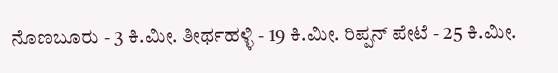ನೊಣಬೂರು - 3 ಕಿ.ಮೀ. ತೀರ್ಥಹಳ್ಳಿ - 19 ಕಿ.ಮೀ. ರಿಪ್ಪನ್ ಪೇಟೆ - 25 ಕಿ.ಮೀ.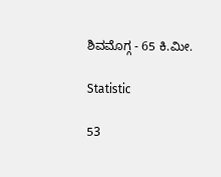ಶಿವಮೊಗ್ಗ - 65 ಕಿ.ಮೀ.

Statistic

53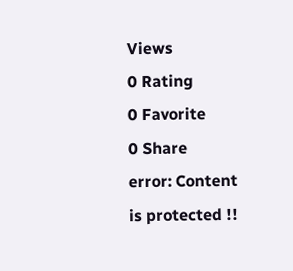Views
0 Rating
0 Favorite
0 Share
error: Content is protected !!